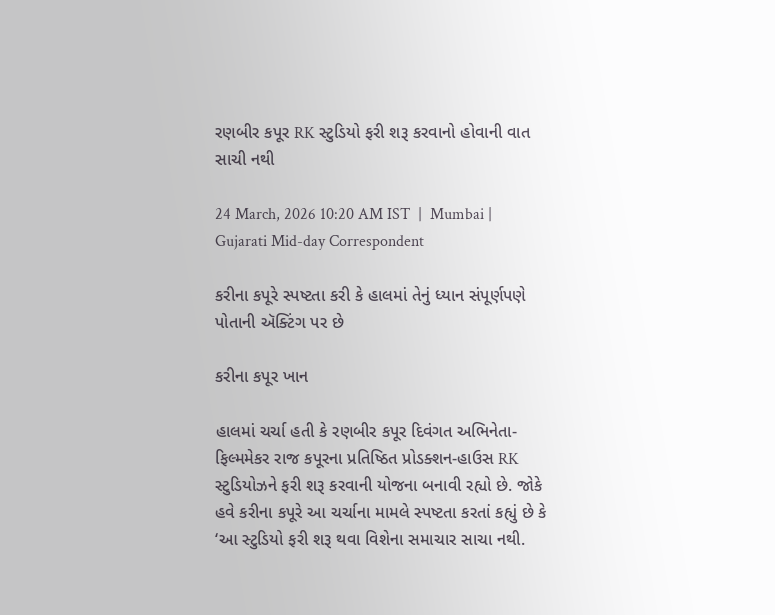રણબીર કપૂર RK સ્ટુડિયો ફરી શરૂ કરવાનો હોવાની વાત સાચી નથી

24 March, 2026 10:20 AM IST  |  Mumbai | Gujarati Mid-day Correspondent

કરીના કપૂરે સ્પષ્ટતા કરી કે હાલમાં તેનું ધ્યાન સંપૂર્ણપણે પોતાની ઍક્ટિંગ પર છે

કરીના કપૂર ખાન

હાલમાં ચર્ચા હતી કે રણબીર કપૂર દિવંગત અભિનેતા-ફિલ્મમેકર રાજ કપૂરના પ્રતિષ્ઠિત પ્રોડક્શન-હાઉસ RK સ્ટુડિયોઝને ફરી શરૂ કરવાની યોજના બનાવી રહ્યો છે. જોકે હવે કરીના કપૂરે આ ચર્ચાના મામલે સ્પષ્ટતા કરતાં કહ્યું છે કે ‘આ સ્ટુડિયો ફરી શરૂ થવા વિશેના સમાચાર સાચા નથી.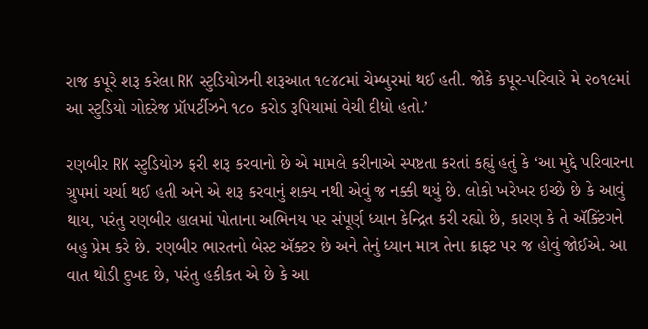રાજ કપૂરે શરૂ કરેલા RK સ્ટુડિયોઝની શરૂઆત ૧૯૪૮માં ચેમ્બુરમાં થઈ હતી. જોકે કપૂર-પરિવારે મે ૨૦૧૯માં આ સ્ટુડિયો ગોદરેજ પ્રૉપર્ટીઝને ૧૮૦ કરોડ રૂપિયામાં વેચી દીધો હતો.’

રણબીર RK સ્ટુડિયોઝ ફરી શરૂ કરવાનો છે એ મામલે કરીનાએ સ્પષ્ટતા કરતાં કહ્યું હતું કે ‘આ મુદ્દે પરિવારના ગ્રુપમાં ચર્ચા થઈ હતી અને એ શરૂ કરવાનું શક્ય નથી એવું જ નક્કી થયું છે. લોકો ખરેખર ઇચ્છે છે કે આવું થાય, પરંતુ રણબીર હાલમાં પોતાના અભિનય પર સંપૂર્ણ ધ્યાન કેન્દ્રિત કરી રહ્યો છે, કારણ કે તે ઍક્ટિંગને બહુ પ્રેમ કરે છે. રણબીર ભારતનો બેસ્ટ ઍક્ટર છે અને તેનું ધ્યાન માત્ર તેના ક્રાફ્ટ પર જ હોવું જોઈએ. આ વાત થોડી દુખદ છે, પરંતુ હકીકત એ છે કે આ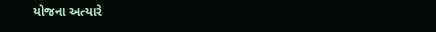યોજના અત્યારે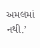અમલમાં નથી.’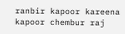ranbir kapoor kareena kapoor chembur raj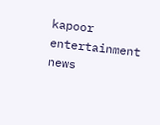kapoor entertainment news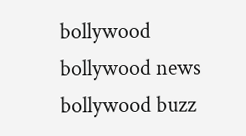bollywood bollywood news bollywood buzz